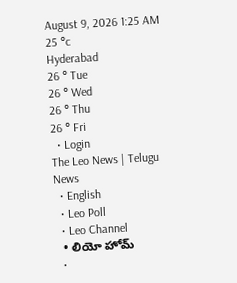August 9, 2026 1:25 AM
25 °c
Hyderabad
26 ° Tue
26 ° Wed
26 ° Thu
26 ° Fri
  • Login
The Leo News | Telugu News
  • English
  • Leo Poll
  • Leo Channel
  • లియో హోమ్
  •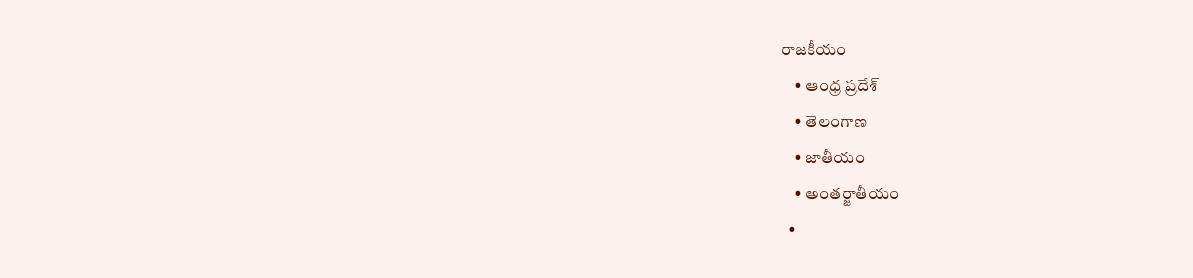రాజకీయం
    • ఆంధ్ర ప్రదేశ్
    • తెలంగాణ
    • జాతీయం
    • అంతర్జాతీయం
  •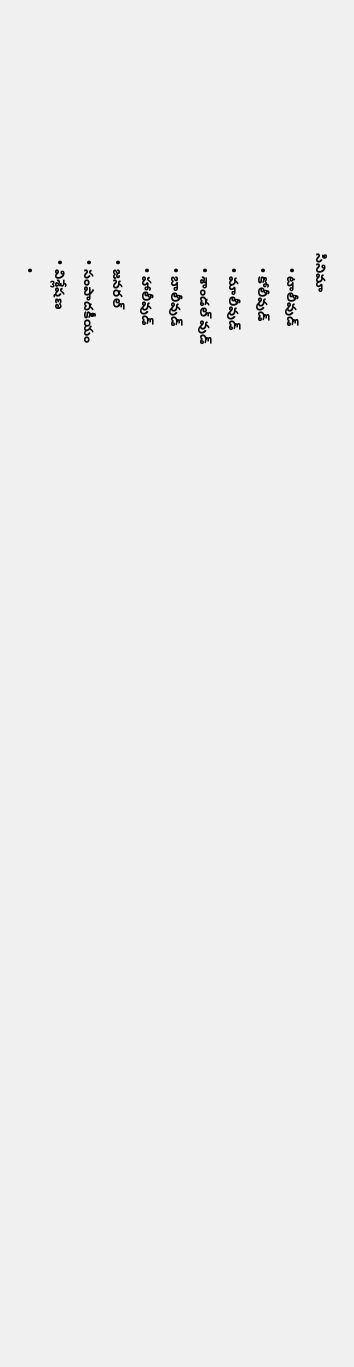సినిమా
    • టాలీవుడ్
    • కోలీవుడ్
    • మాలీవుడ్
    • శాండల్ వుడ్
    • బాలీవుడ్
    • హాలీవుడ్
  • జనరల్
  • సంపాదకీయం
  • విశ్లేషణ
    •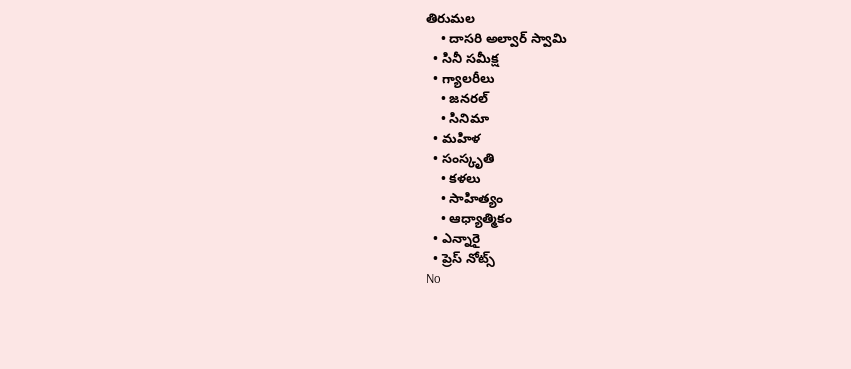తిరుమల
    • దాసరి అల్వార్ స్వామి
  • సినీ సమీక్ష
  • గ్యాలరీలు
    • జనరల్
    • సినిమా
  • మహిళ
  • సంస్కృతి
    • కళలు
    • సాహిత్యం
    • ఆధ్యాత్మికం
  • ఎన్నారై
  • ప్రెస్ నోట్స్
No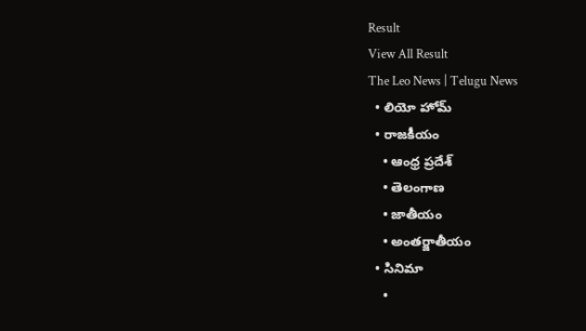Result
View All Result
The Leo News | Telugu News
  • లియో హోమ్
  • రాజకీయం
    • ఆంధ్ర ప్రదేశ్
    • తెలంగాణ
    • జాతీయం
    • అంతర్జాతీయం
  • సినిమా
    •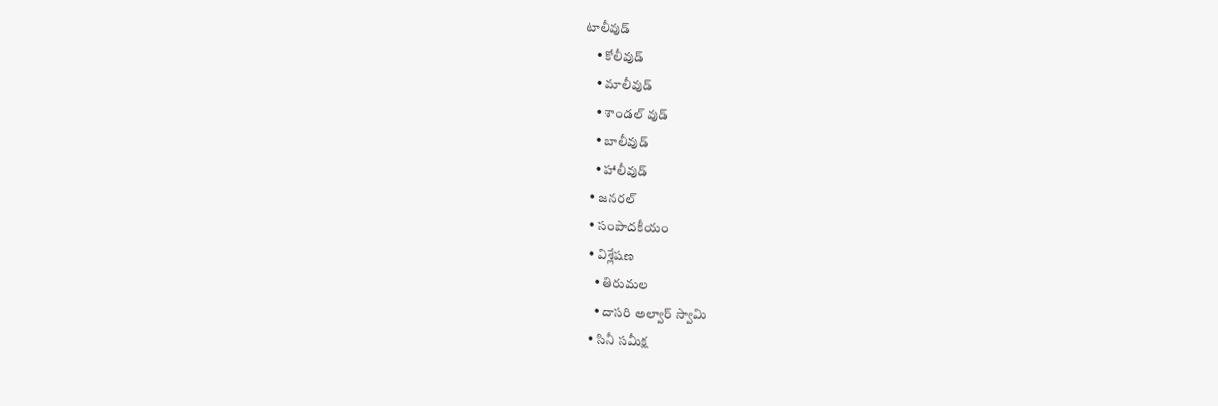టాలీవుడ్
    • కోలీవుడ్
    • మాలీవుడ్
    • శాండల్ వుడ్
    • బాలీవుడ్
    • హాలీవుడ్
  • జనరల్
  • సంపాదకీయం
  • విశ్లేషణ
    • తిరుమల
    • దాసరి అల్వార్ స్వామి
  • సినీ సమీక్ష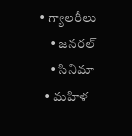• గ్యాలరీలు
    • జనరల్
    • సినిమా
  • మహిళ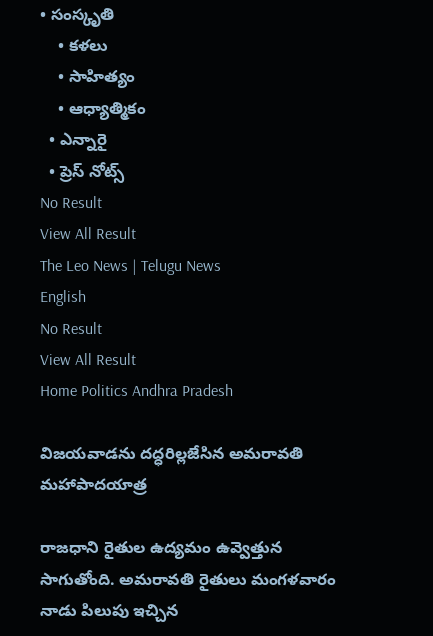• సంస్కృతి
    • కళలు
    • సాహిత్యం
    • ఆధ్యాత్మికం
  • ఎన్నారై
  • ప్రెస్ నోట్స్
No Result
View All Result
The Leo News | Telugu News
English
No Result
View All Result
Home Politics Andhra Pradesh

విజయవాడను దద్ధరిల్లజేసిన అమరావతి మహాపాదయాత్ర

రాజధాని రైతుల ఉద్యమం ఉవ్వెత్తున సాగుతోంది. అమరావతి రైతులు మంగళవారం నాడు పిలుపు ఇచ్చిన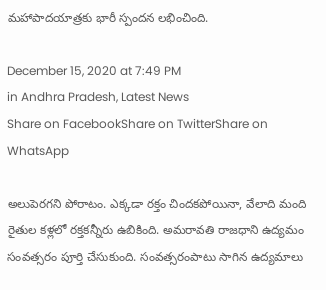మహాపాదయాత్రకు భారీ స్పందన లభించింది.

December 15, 2020 at 7:49 PM
in Andhra Pradesh, Latest News
Share on FacebookShare on TwitterShare on WhatsApp

అలుపెరగని పోరాటం. ఎక్కడా రక్తం చిందకపోయినా, వేలాది మంది రైతుల కళ్లలో రక్తకన్నీరు ఉబికింది. అమరావతి రాజధాని ఉద్యమం సంవత్సరం పూర్తి చేసుకుంది. సంవత్సరంపాటు సాగిన ఉద్యమాలు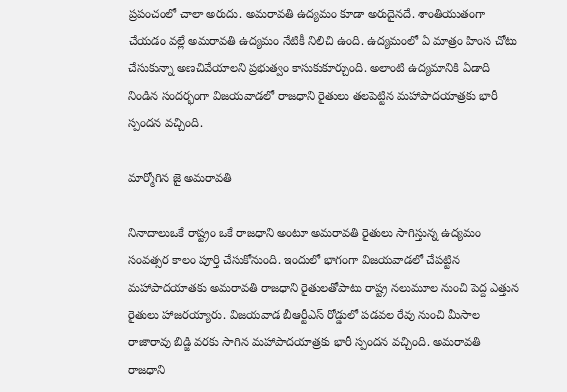ప్రపంచంలో చాలా అరుదు. అమరావతి ఉద్యమం కూడా అరుదైనదే. శాంతియుతంగా చేయడం వల్లే అమరావతి ఉద్యమం నేటికీ నిలిచి ఉంది. ఉద్యమంలో ఏ మాత్రం హింస చోటు చేసుకున్నా అణచివేయాలని ప్రభుత్వం కాసుకుకూర్చుంది. అలాంటి ఉద్యమానికి ఏడాది నిండిన సందర్భంగా విజయవాడలో రాజధాని రైతులు తలపెట్టిన మహాపాదయాత్రకు భారీ స్పందన వచ్చింది.

మార్మోగిన జై అమరావతి

నినాదాలుఒకే రాష్ట్రం ఒకే రాజధాని అంటూ అమరావతి రైతులు సాగిస్తున్న ఉద్యమం సంవత్సర కాలం పూర్తి చేసుకోనుంది. ఇందులో భాగంగా విజయవాడలో చేపట్టిన మహాపాదయాతకు అమరావతి రాజధాని రైతులతోపాటు రాష్ట్ర నలుమూల నుంచి పెద్ద ఎత్తున రైతులు హాజరయ్యారు. విజయవాడ బీఆర్టీఎస్ రోడ్డులో పడవల రేవు నుంచి మీసాల రాజారావు బిడ్జి వరకు సాగిన మహాపాదయాత్రకు భారీ స్పందన వచ్చింది. అమరావతి రాజధాని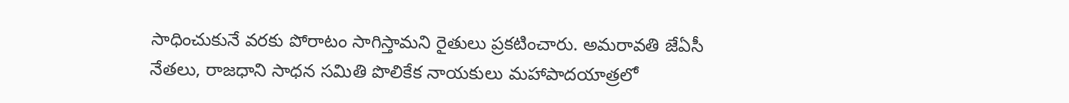సాధించుకునే వరకు పోరాటం సాగిస్తామని రైతులు ప్రకటించారు. అమరావతి జేఏసీ నేతలు, రాజధాని సాధన సమితి పొలికేక నాయకులు మహాపాదయాత్రలో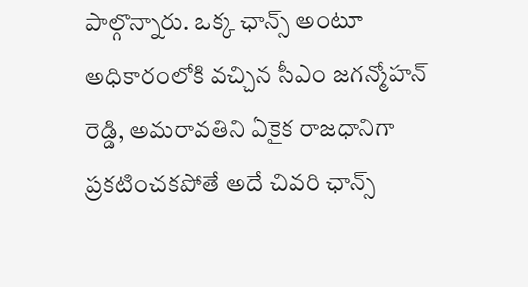పాల్గొన్నారు. ఒక్క ఛాన్స్ అంటూ అధికారంలోకి వచ్చిన సీఎం జగన్మోహన్ రెడ్డి, అమరావతిని ఏకైక రాజధానిగా ప్రకటించకపోతే అదే చివరి ఛాన్స్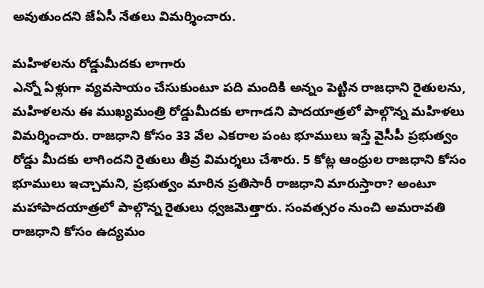అవుతుందని జేఏసీ నేతలు విమర్శించారు.

మహిళలను రోడ్డుమీదకు లాగారు
ఎన్నో ఏళ్లుగా వ్యవసాయం చేసుకుంటూ పది మందికి అన్నం పెట్టిన రాజధాని రైతులను, మహిళలను ఈ ముఖ్యమంత్రి రోడ్డుమీదకు లాగాడని పాదయాత్రలో పాల్గొన్న మహిళలు విమర్శించారు. రాజధాని కోసం 33 వేల ఎకరాల పంట భూములు ఇస్తే వైసీపీ ప్రభుత్వం రోడ్డు మీదకు లాగిందని రైతులు తీవ్ర విమర్శలు చేశారు. 5 కోట్ల ఆంధ్రుల రాజధాని కోసం భూములు ఇచ్చామని, ప్రభుత్వం మారిన ప్రతిసారీ రాజధాని మారుస్తారా? అంటూ మహాపాదయాత్రలో పాల్గొన్న రైతులు ధ్వజమెత్తారు. సంవత్సరం నుంచి అమరావతి రాజధాని కోసం ఉద్యమం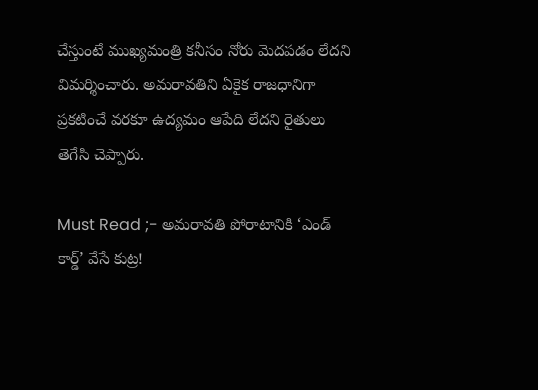చేస్తుంటే ముఖ్యమంత్రి కనీసం నోరు మెదపడం లేదని విమర్శించారు. అమరావతిని ఏకైక రాజధానిగా ప్రకటించే వరకూ ఉద్యమం ఆపేది లేదని రైతులు తెగేసి చెప్పారు.

Must Read ;- అమరావతి పోరాటానికి ‘ఎండ్ కార్డ్’ వేసే కుట్ర!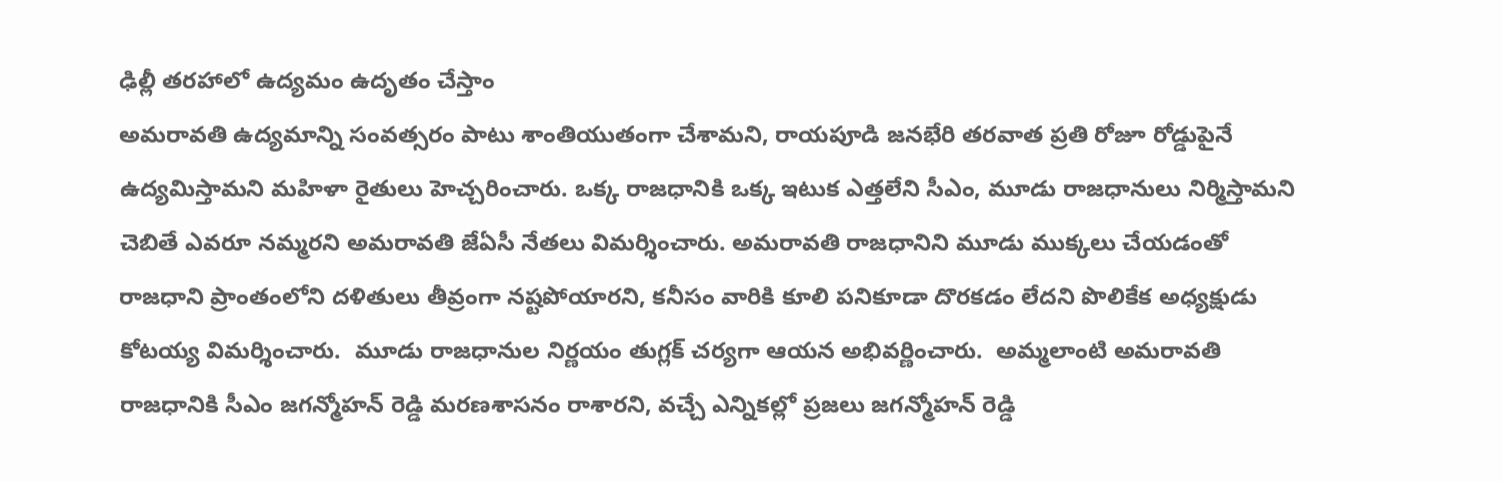ఢిల్లీ తరహాలో ఉద్యమం ఉదృతం చేస్తాం
అమరావతి ఉద్యమాన్ని సంవత్సరం పాటు శాంతియుతంగా చేశామని, రాయపూడి జనభేరి తరవాత ప్రతి రోజూ రోడ్డుపైనే ఉద్యమిస్తామని మహిళా రైతులు హెచ్చరించారు. ఒక్క రాజధానికి ఒక్క ఇటుక ఎత్తలేని సీఎం, మూడు రాజధానులు నిర్మిస్తామని చెబితే ఎవరూ నమ్మరని అమరావతి జేఏసీ నేతలు విమర్శించారు. అమరావతి రాజధానిని మూడు ముక్కలు చేయడంతో రాజధాని ప్రాంతంలోని దళితులు తీవ్రంగా నష్టపోయారని, కనీసం వారికి కూలి పనికూడా దొరకడం లేదని పొలికేక అధ్యక్షుడు కోటయ్య విమర్శించారు.  మూడు రాజధానుల నిర్ణయం తుగ్లక్ చర్యగా ఆయన అభివర్ణించారు.  అమ్మలాంటి అమరావతి రాజధానికి సీఎం జగన్మోహన్ రెడ్డి మరణశాసనం రాశారని, వచ్చే ఎన్నికల్లో ప్రజలు జగన్మోహన్ రెడ్డి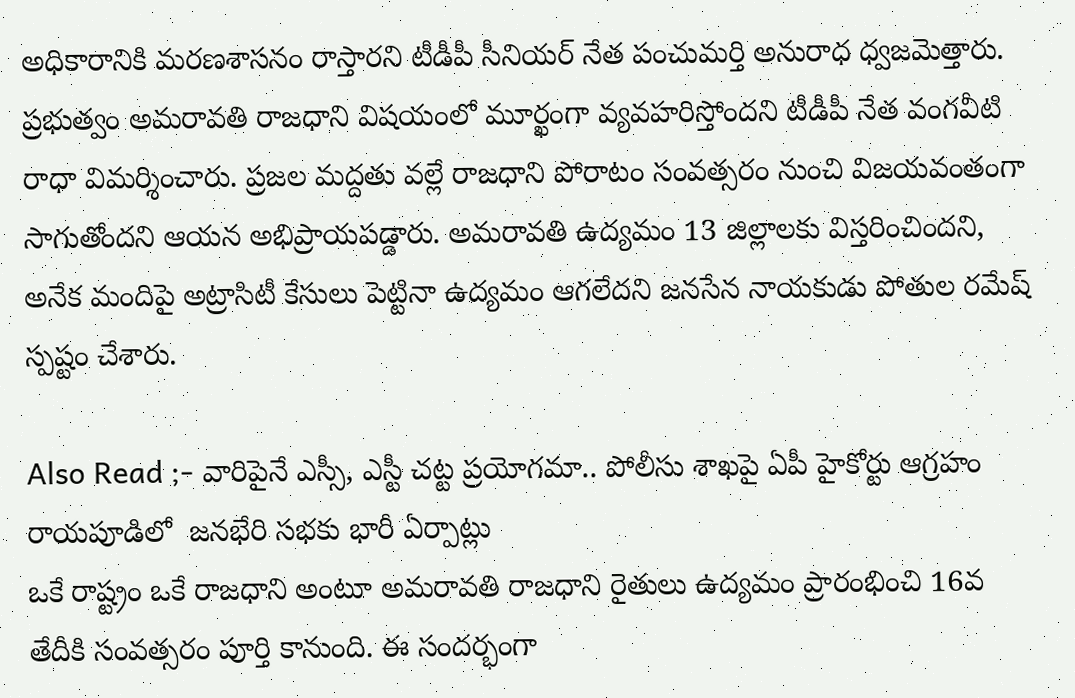అధికారానికి మరణశాసనం రాస్తారని టీడీపీ సీనియర్ నేత పంచుమర్తి అనురాధ ధ్వజమెత్తారు. ప్రభుత్వం అమరావతి రాజధాని విషయంలో మూర్ఖంగా వ్యవహరిస్తోందని టీడీపీ నేత వంగవీటి రాధా విమర్శించారు. ప్రజల మద్దతు వల్లే రాజధాని పోరాటం సంవత్సరం నుంచి విజయవంతంగా సాగుతోందని ఆయన అభిప్రాయపడ్డారు. అమరావతి ఉద్యమం 13 జిల్లాలకు విస్తరించిందని, అనేక మందిపై అట్రాసిటీ కేసులు పెట్టినా ఉద్యమం ఆగలేదని జనసేన నాయకుడు పోతుల రమేష్ స్పష్టం చేశారు.

Also Read ;- వారిపైనే ఎస్సీ, ఎస్టీ చట్ట ప్రయోగమా.. పోలీసు శాఖపై ఏపీ హైకోర్టు ఆగ్రహం
రాయపూడిలో  జనభేరి సభకు భారీ ఏర్పాట్లు
ఒకే రాష్ట్రం ఒకే రాజధాని అంటూ అమరావతి రాజధాని రైతులు ఉద్యమం ప్రారంభించి 16వ తేదీకి సంవత్సరం పూర్తి కానుంది. ఈ సందర్భంగా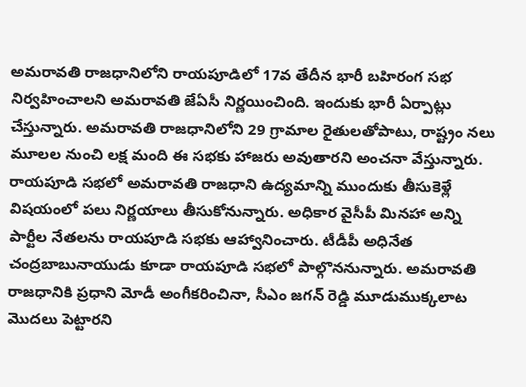అమరావతి రాజధానిలోని రాయపూడిలో 17వ తేదీన భారీ బహిరంగ సభ నిర్వహించాలని అమరావతి జేఏసీ నిర్ణయించింది. ఇందుకు భారీ ఏర్పాట్లు చేస్తున్నారు. అమరావతి రాజధానిలోని 29 గ్రామాల రైతులతోపాటు, రాష్ట్రం నలు మూలల నుంచి లక్ష మంది ఈ సభకు హాజరు అవుతారని అంచనా వేస్తున్నారు. రాయపూడి సభలో అమరావతి రాజధాని ఉద్యమాన్ని ముందుకు తీసుకెళ్లే విషయంలో పలు నిర్ణయాలు తీసుకోనున్నారు. అధికార వైసీపీ మినహా అన్ని పార్టీల నేతలను రాయపూడి సభకు ఆహ్వానించారు. టీడీపీ అధినేత చంద్రబాబునాయుడు కూడా రాయపూడి సభలో పాల్గొననున్నారు. అమరావతి రాజధానికి ప్రధాని మోడీ అంగీకరించినా, సీఎం జగన్ రెడ్డి మూడుముక్కలాట మొదలు పెట్టారని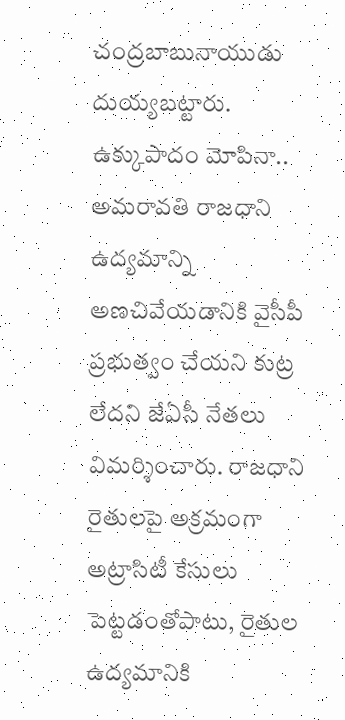చంద్రబాబునాయుడు దుయ్యబట్టారు.
ఉక్కుపాదం మోపినా..
అమరావతి రాజధాని ఉద్యమాన్ని అణచివేయడానికి వైసీపీ ప్రభుత్వం చేయని కుట్ర లేదని జేఏసీ నేతలు విమర్శించారు. రాజధాని రైతులపై అక్రమంగా అట్రాసిటీ కేసులు పెట్టడంతోపాటు, రైతుల ఉద్యమానికి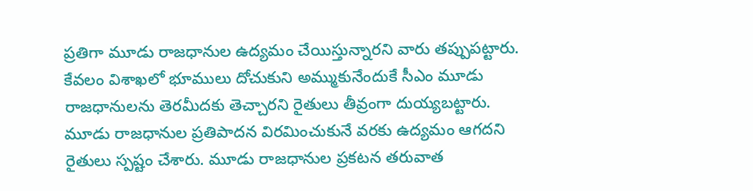ప్రతిగా మూడు రాజధానుల ఉద్యమం చేయిస్తున్నారని వారు తప్పుపట్టారు. కేవలం విశాఖలో భూములు దోచుకుని అమ్ముకునేందుకే సీఎం మూడు రాజధానులను తెరమీదకు తెచ్చారని రైతులు తీవ్రంగా దుయ్యబట్టారు. మూడు రాజధానుల ప్రతిపాదన విరమించుకునే వరకు ఉద్యమం ఆగదని రైతులు స్పష్టం చేశారు. మూడు రాజధానుల ప్రకటన తరువాత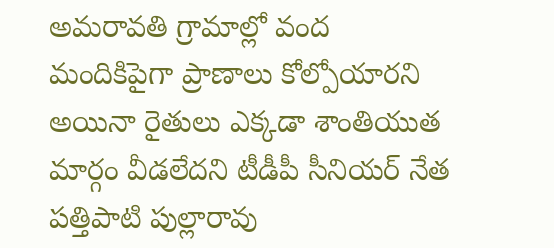అమరావతి గ్రామాల్లో వంద మందికిపైగా ప్రాణాలు కోల్పోయారని అయినా రైతులు ఎక్కడా శాంతియుత మార్గం వీడలేదని టీడీపీ సీనియర్ నేత పత్తిపాటి పుల్లారావు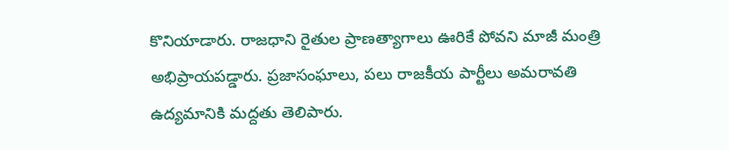కొనియాడారు. రాజధాని రైతుల ప్రాణత్యాగాలు ఊరికే పోవని మాజీ మంత్రి అభిప్రాయపడ్డారు. ప్రజాసంఘాలు, పలు రాజకీయ పార్టీలు అమరావతి ఉద్యమానికి మద్దతు తెలిపారు.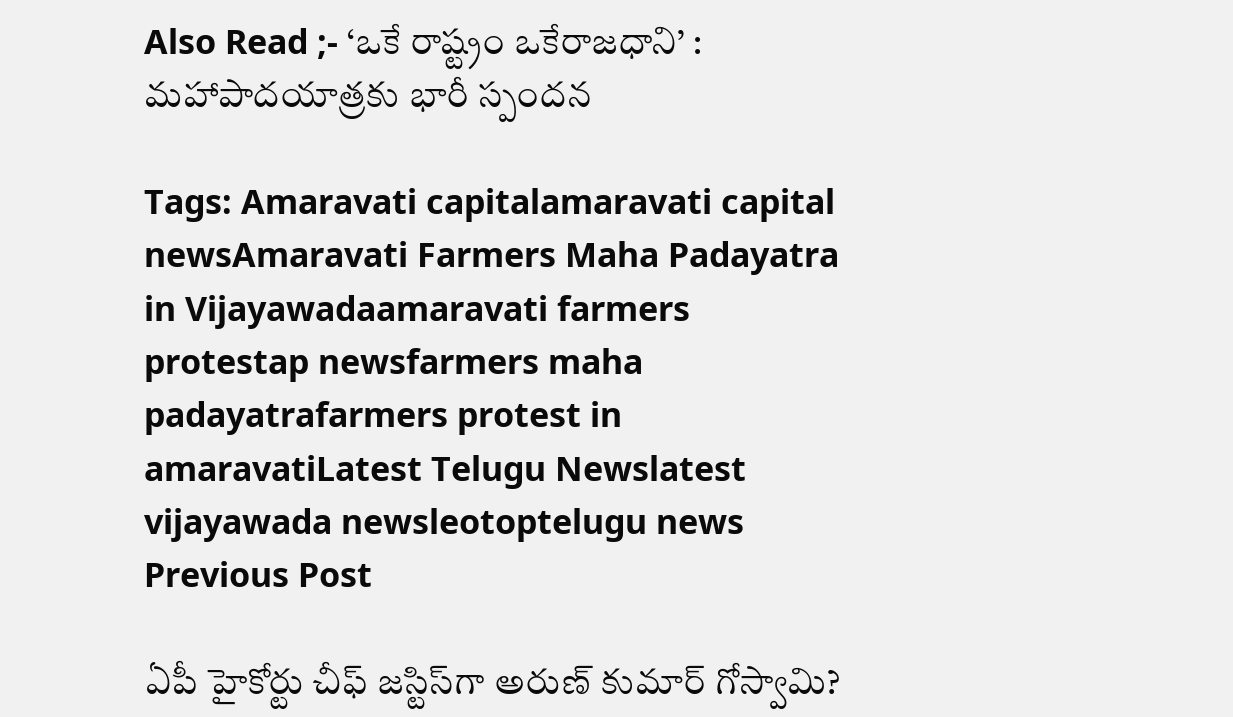Also Read ;- ‘ఒకే రాష్ట్రం ఒకేరాజధాని’ : మహాపాదయాత్రకు భారీ స్పందన

Tags: Amaravati capitalamaravati capital newsAmaravati Farmers Maha Padayatra in Vijayawadaamaravati farmers protestap newsfarmers maha padayatrafarmers protest in amaravatiLatest Telugu Newslatest vijayawada newsleotoptelugu news
Previous Post

ఏపీ హైకోర్టు చీఫ్ జస్టిస్‌గా అరుణ్ కుమార్ గోస్వామి?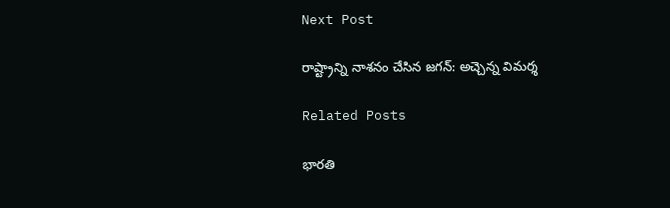Next Post

రాష్ట్రాన్ని నాశనం చేసిన జగన్: అచ్చెన్న విమర్శ

Related Posts

భారతి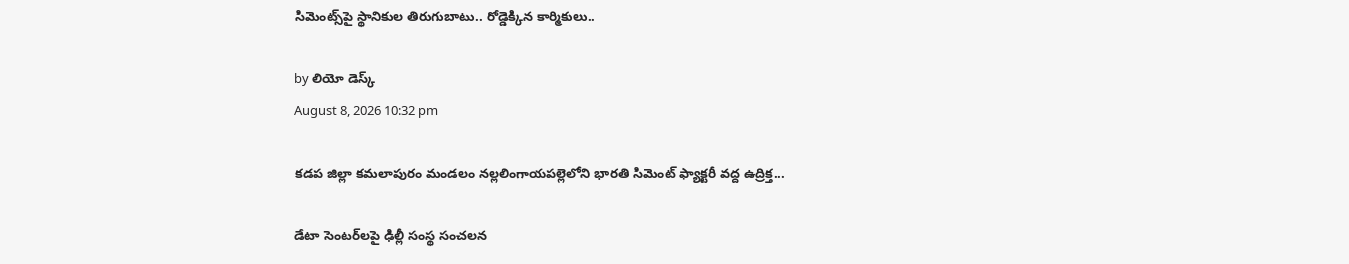సిమెంట్స్‌పై స్థానికుల తిరుగుబాటు.. రోడ్డెక్కిన కార్మికులు..

by లియో డెస్క్
August 8, 2026 10:32 pm

కడప జిల్లా కమలాపురం మండలం నల్లలింగాయపల్లెలోని భారతి సిమెంట్ ఫ్యాక్టరీ వద్ద ఉద్రిక్త...

డేటా సెంటర్‌లపై ఢిల్లీ సంస్థ సంచలన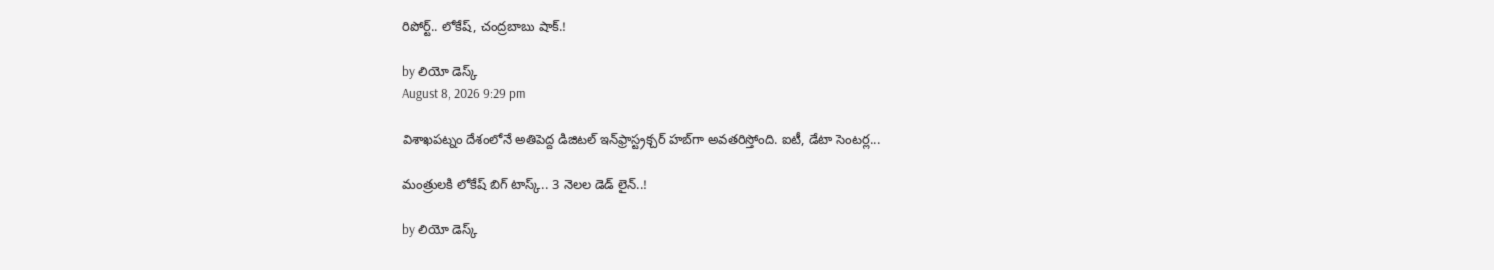రిపోర్ట్.. లోకేష్‌, చంద్రబాబు షాక్‌.!

by లియో డెస్క్
August 8, 2026 9:29 pm

విశాఖపట్నం దేశంలోనే అతిపెద్ద డిజిటల్ ఇన్‌ఫ్రాస్ట్రక్చర్ హబ్‌గా అవతరిస్తోంది. ఐటీ, డేటా సెంటర్ల...

మంత్రులకి లోకేష్‌ బిగ్‌ టాస్క్‌.. 3 నెలల డెడ్‌ లైన్‌..!

by లియో డెస్క్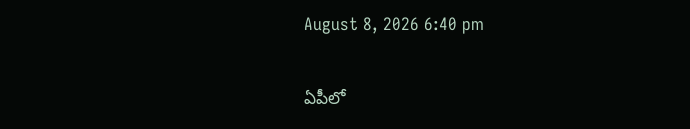August 8, 2026 6:40 pm

ఏపీలో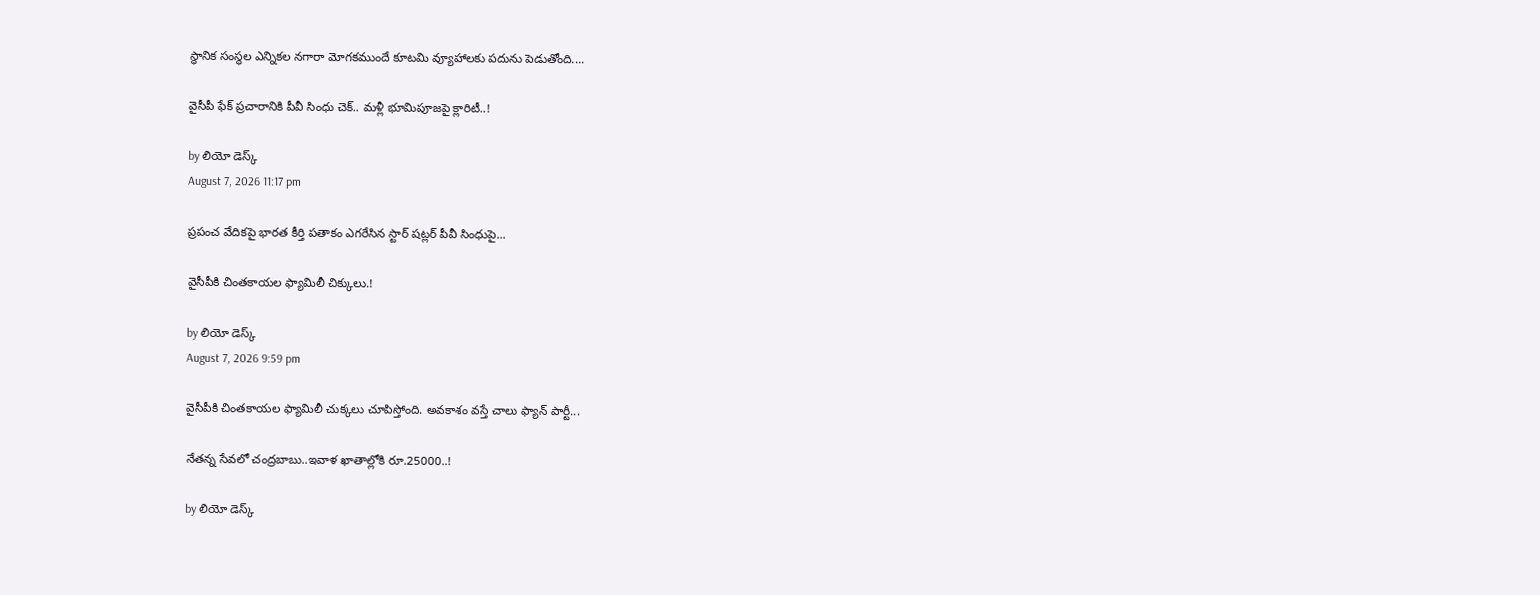స్థానిక సంస్థల ఎన్నికల నగారా మోగకముందే కూటమి వ్యూహాలకు పదును పెడుతోంది....

వైసీపీ ఫేక్ ప్రచారానికి పీవీ సింధు చెక్.. మళ్లీ భూమిపూజపై క్లారిటీ..!

by లియో డెస్క్
August 7, 2026 11:17 pm

ప్రపంచ వేదికపై భారత కీర్తి పతాకం ఎగరేసిన స్టార్ షట్లర్ పీవీ సింధుపై...

వైసీపీకి చింతకాయల ఫ్యామిలీ చిక్కులు.!

by లియో డెస్క్
August 7, 2026 9:59 pm

వైసీపీకి చింతకాయల ఫ్యామిలీ చుక్కలు చూపిస్తోంది. అవకాశం వస్తే చాలు ఫ్యాన్‌ పార్టీ...

నేతన్న సేవలో చంద్రబాబు..ఇవాళ ఖాతాల్లోకి రూ.25000..!

by లియో డెస్క్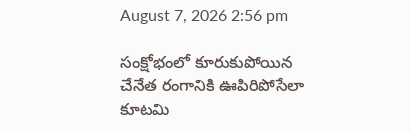August 7, 2026 2:56 pm

సంక్షోభంలో కూరుకుపోయిన చేనేత రంగానికి ఊపిరిపోసేలా కూటమి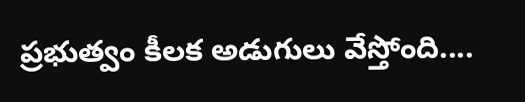ప్రభుత్వం కీలక అడుగులు వేస్తోంది....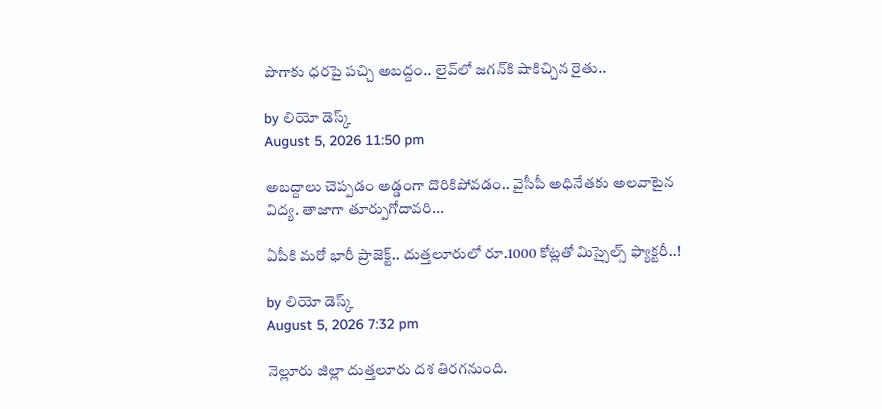పొగాకు ధరపై పచ్చి అబద్దం.. లైవ్‌లో జగన్‌కి షాకిచ్చిన రైతు..

by లియో డెస్క్
August 5, 2026 11:50 pm

అబద్దాలు చెప్పడం అడ్డంగా దొరికిపోవడం.. వైసీపీ అధినేతకు అలవాటైన విద్య. తాజాగా తూర్పుగోదావరి...

ఏపీకి మరో భారీ ప్రాజెక్ట్.. దుత్తలూరులో రూ.1000 కోట్లతో మిస్సైల్స్ ఫ్యాక్టరీ..!

by లియో డెస్క్
August 5, 2026 7:32 pm

నెల్లూరు జిల్లా దుత్తలూరు దశ తిరగనుంది.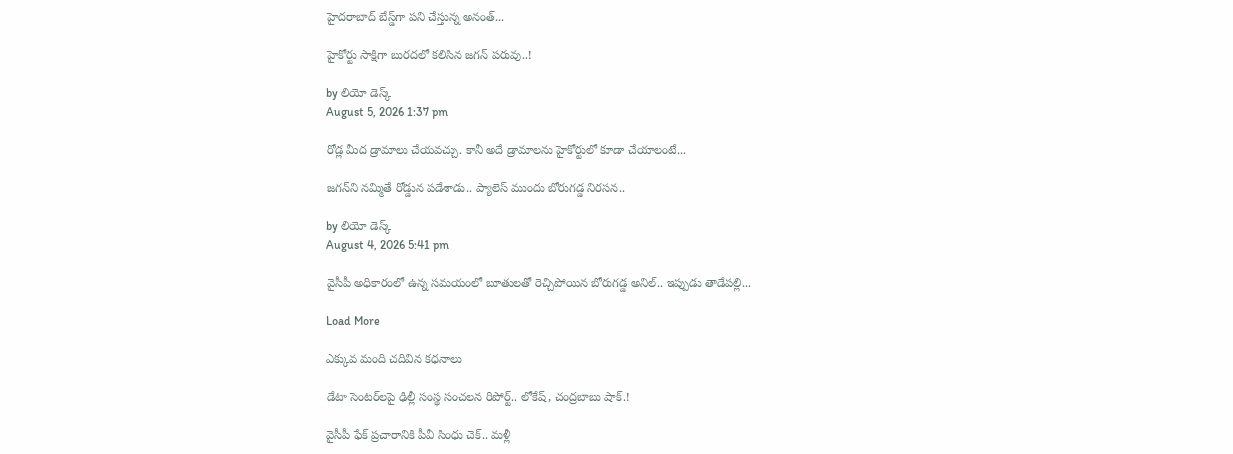హైదరాబాద్‌ బేస్డ్‌గా పని చేస్తున్న అనంత్...

హైకోర్టు సాక్షిగా బురదలో కలిసిన జగన్ పరువు..!

by లియో డెస్క్
August 5, 2026 1:37 pm

రోడ్ల మీద డ్రామాలు చేయవచ్చు. కానీ అదే డ్రామాలను హైకోర్టులో కూడా చేయాలంటే...

జగన్‌ని నమ్మితే రోడ్డున పడేశాడు.. ప్యాలెస్‌ ముందు బోరుగడ్డ నిరసన..

by లియో డెస్క్
August 4, 2026 5:41 pm

వైసీపీ అధికారంలో ఉన్న సమయంలో బూతులతో రెచ్చిపోయిన బోరుగడ్డ అనిల్‌.. ఇప్పుడు తాడేపల్లి...

Load More

ఎక్కువ మంది చదివిన కధనాలు

డేటా సెంటర్‌లపై ఢిల్లీ సంస్థ సంచలన రిపోర్ట్.. లోకేష్‌, చంద్రబాబు షాక్‌.!

వైసీపీ ఫేక్ ప్రచారానికి పీవీ సింధు చెక్.. మళ్లీ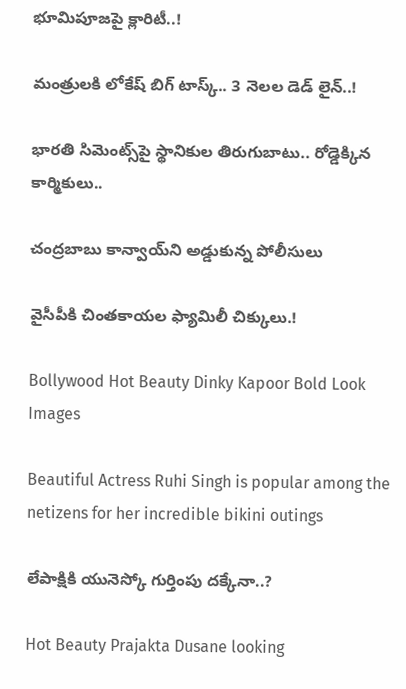భూమిపూజపై క్లారిటీ..!

మంత్రులకి లోకేష్‌ బిగ్‌ టాస్క్‌.. 3 నెలల డెడ్‌ లైన్‌..!

భారతి సిమెంట్స్‌పై స్థానికుల తిరుగుబాటు.. రోడ్డెక్కిన కార్మికులు..

చంద్రబాబు కాన్వాయ్‌ని అడ్డుకున్న పోలీసులు

వైసీపీకి చింతకాయల ఫ్యామిలీ చిక్కులు.!

Bollywood Hot Beauty Dinky Kapoor Bold Look Images

Beautiful Actress Ruhi Singh is popular among the netizens for her incredible bikini outings

లేపాక్షికి యునెస్కో గుర్తింపు దక్కేనా..?

Hot Beauty Prajakta Dusane looking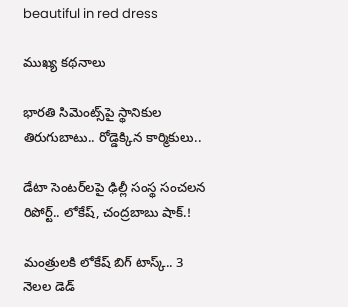beautiful in red dress

ముఖ్య కథనాలు

భారతి సిమెంట్స్‌పై స్థానికుల తిరుగుబాటు.. రోడ్డెక్కిన కార్మికులు..

డేటా సెంటర్‌లపై ఢిల్లీ సంస్థ సంచలన రిపోర్ట్.. లోకేష్‌, చంద్రబాబు షాక్‌.!

మంత్రులకి లోకేష్‌ బిగ్‌ టాస్క్‌.. 3 నెలల డెడ్‌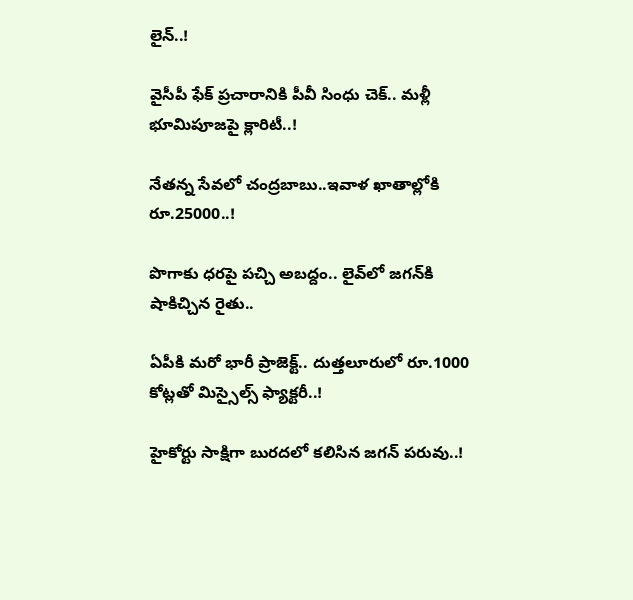లైన్‌..!

వైసీపీ ఫేక్ ప్రచారానికి పీవీ సింధు చెక్.. మళ్లీ భూమిపూజపై క్లారిటీ..!

నేతన్న సేవలో చంద్రబాబు..ఇవాళ ఖాతాల్లోకి రూ.25000..!

పొగాకు ధరపై పచ్చి అబద్దం.. లైవ్‌లో జగన్‌కి షాకిచ్చిన రైతు..

ఏపీకి మరో భారీ ప్రాజెక్ట్.. దుత్తలూరులో రూ.1000 కోట్లతో మిస్సైల్స్ ఫ్యాక్టరీ..!

హైకోర్టు సాక్షిగా బురదలో కలిసిన జగన్ పరువు..!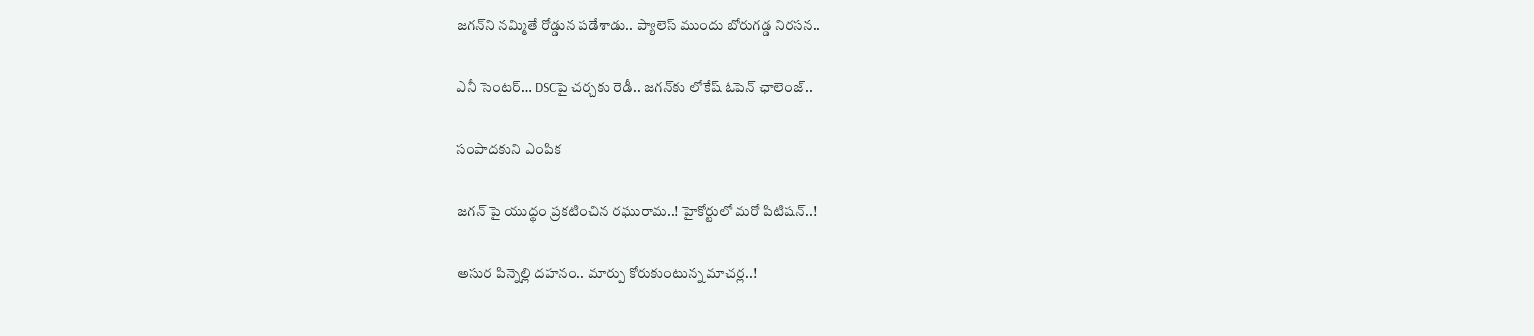జగన్‌ని నమ్మితే రోడ్డున పడేశాడు.. ప్యాలెస్‌ ముందు బోరుగడ్డ నిరసన..

ఎనీ సెంటర్‌… DSCపై చర్చకు రెడీ.. జగన్‌కు లోకేష్‌ ఓపెన్ ఛాలెంజ్..

సంపాదకుని ఎంపిక

జగన్ పై యుద్థం ప్రకటించిన రఘురామ..! హైకోర్టులో మరో పిటిషన్..!

అసుర పిన్నెల్లి దహనం.. మార్పు కోరుకుంటున్న మాచర్ల..!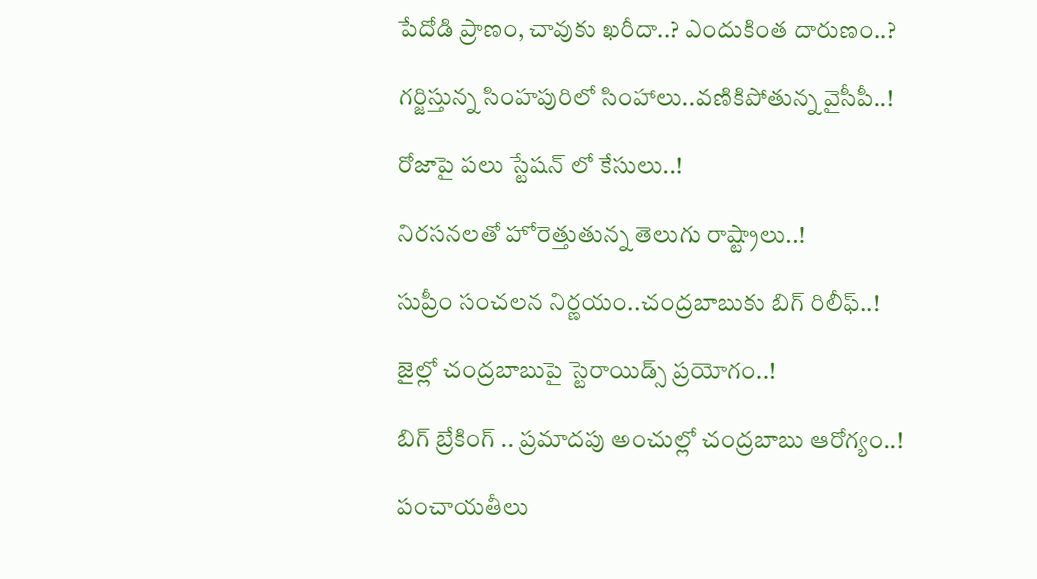పేదోడి ప్రాణం, చావుకు ఖరీదా..? ఎందుకింత దారుణం..?

గర్జిస్తున్న సింహపురిలో సింహాలు..వణికిపోతున్న వైసీపీ..!

రోజాపై పలు స్టేషన్ లో కేసులు..!

నిరసనలతో హోరెత్తుతున్న తెలుగు రాష్ట్రాలు..!

సుప్రీం సంచలన నిర్ణయం..చంద్రబాబుకు బిగ్ రిలీఫ్..!

జైల్లో చంద్రబాబుపై స్టెరాయిడ్స్ ప్రయోగం..!

బిగ్ బ్రేకింగ్ .. ప్రమాదపు అంచుల్లో చంద్రబాబు ఆరోగ్యం..!

పంచాయతీలు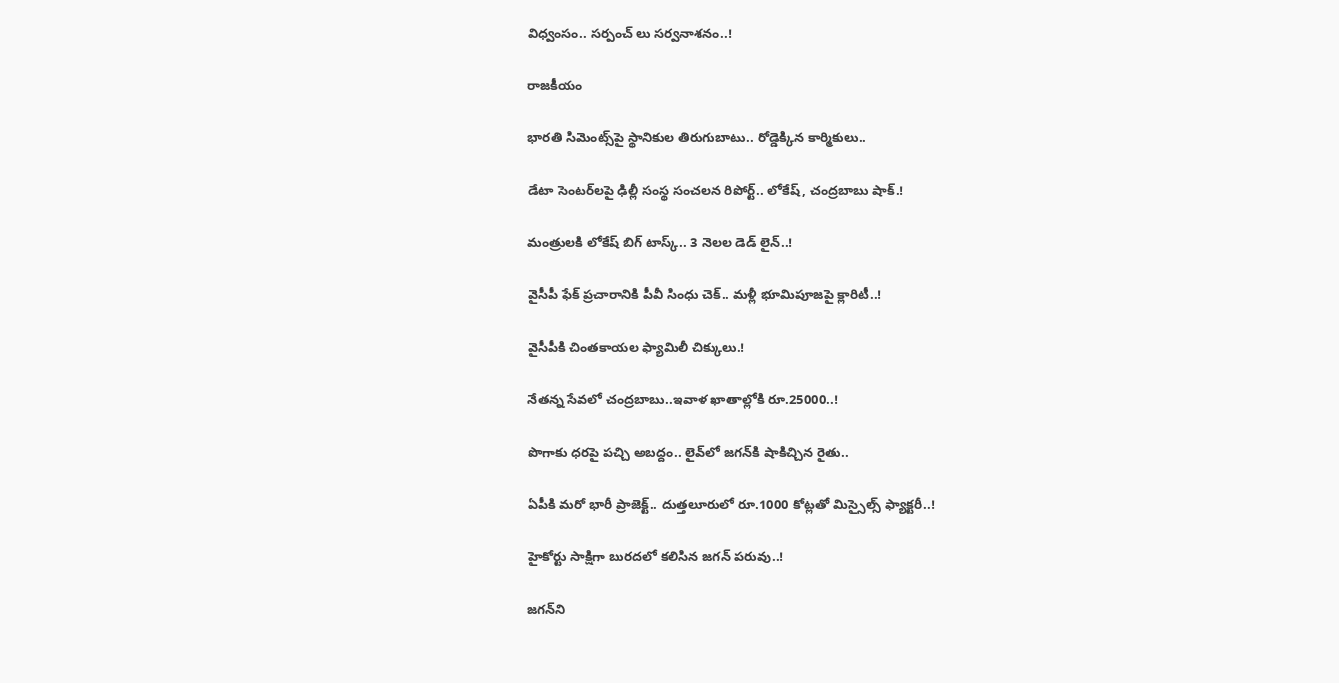విధ్వంసం.. సర్పంచ్ లు సర్వనాశనం..!

రాజకీయం

భారతి సిమెంట్స్‌పై స్థానికుల తిరుగుబాటు.. రోడ్డెక్కిన కార్మికులు..

డేటా సెంటర్‌లపై ఢిల్లీ సంస్థ సంచలన రిపోర్ట్.. లోకేష్‌, చంద్రబాబు షాక్‌.!

మంత్రులకి లోకేష్‌ బిగ్‌ టాస్క్‌.. 3 నెలల డెడ్‌ లైన్‌..!

వైసీపీ ఫేక్ ప్రచారానికి పీవీ సింధు చెక్.. మళ్లీ భూమిపూజపై క్లారిటీ..!

వైసీపీకి చింతకాయల ఫ్యామిలీ చిక్కులు.!

నేతన్న సేవలో చంద్రబాబు..ఇవాళ ఖాతాల్లోకి రూ.25000..!

పొగాకు ధరపై పచ్చి అబద్దం.. లైవ్‌లో జగన్‌కి షాకిచ్చిన రైతు..

ఏపీకి మరో భారీ ప్రాజెక్ట్.. దుత్తలూరులో రూ.1000 కోట్లతో మిస్సైల్స్ ఫ్యాక్టరీ..!

హైకోర్టు సాక్షిగా బురదలో కలిసిన జగన్ పరువు..!

జగన్‌ని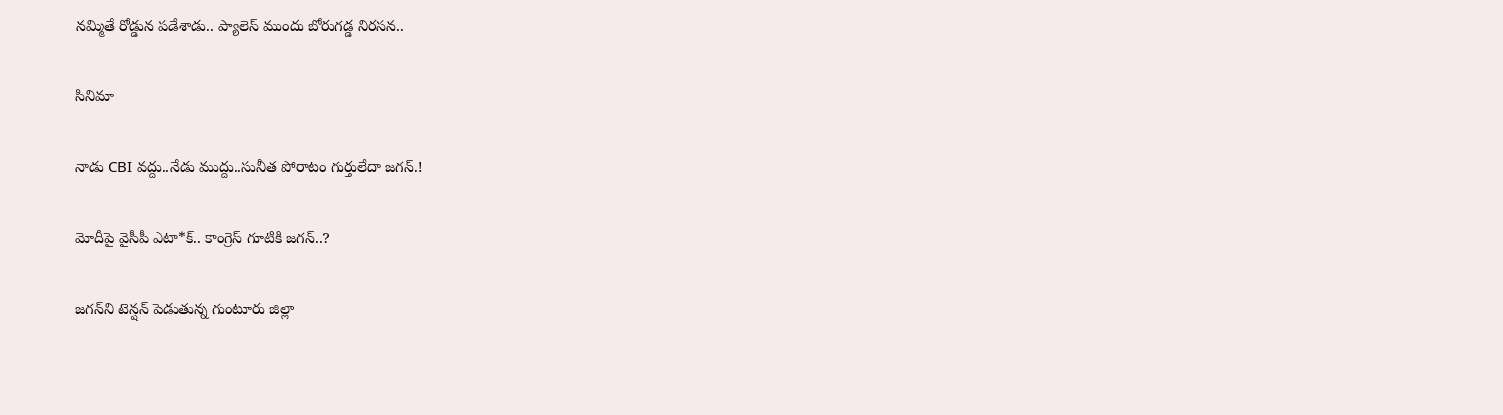నమ్మితే రోడ్డున పడేశాడు.. ప్యాలెస్‌ ముందు బోరుగడ్డ నిరసన..

సినిమా

నాడు CBI వద్దు..నేడు ముద్దు..సునీత పోరాటం గుర్తులేదా జగన్.!

మోదీపై వైసీపీ ఎటా*క్.. కాంగ్రెస్ గూటికి జగన్..?

జగన్‌ని టెన్షన్‌ పెడుతున్న గుంటూరు జిల్లా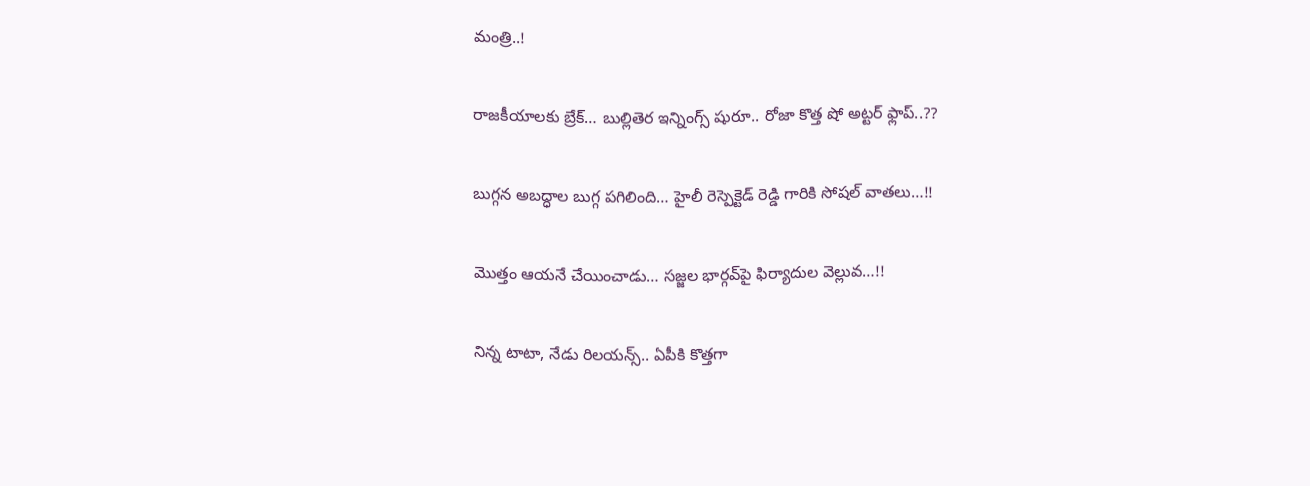మంత్రి..!

రాజకీయాలకు బ్రేక్… బుల్లితెర ఇన్నింగ్స్ షురూ.. రోజా కొత్త షో అట్టర్ ఫ్లాప్..??

బుగ్గన అబద్ధాల బుగ్గ పగిలింది… హైలీ రెస్పెక్టెడ్‌ రెడ్డి గారికి సోషల్‌ వాతలు…!!

మొత్తం ఆయనే చేయించాడు… సజ్జల భార్గవ్‌పై ఫిర్యాదుల వెల్లువ…!!

నిన్న టాటా, నేడు రిలయన్స్.. ఏపీకి కొత్తగా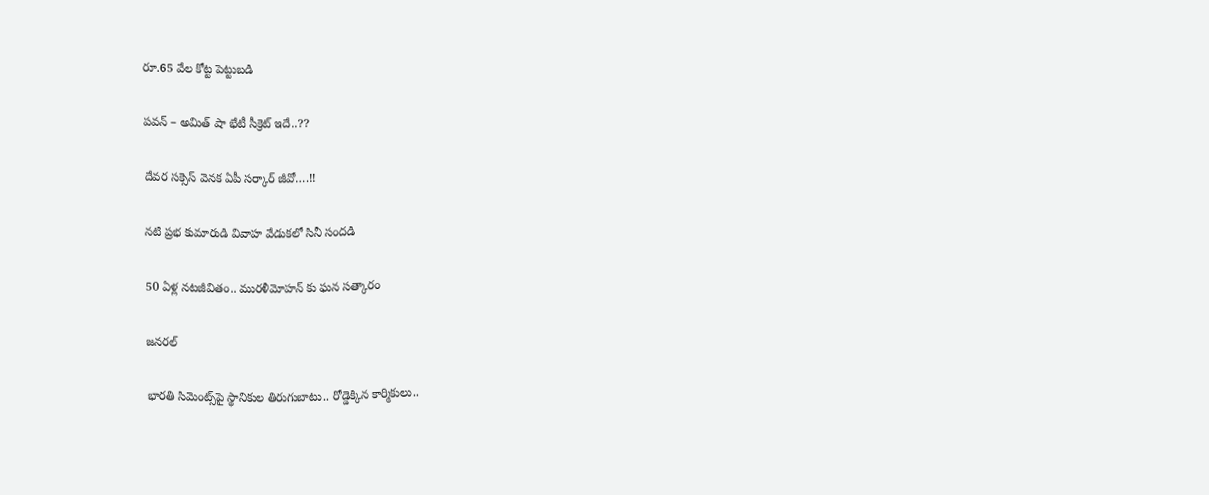రూ.65 వేల కోట్ట పెట్టుబడి

పవన్‌ – అమిత్‌ షా భేటీ సీక్రెట్‌ ఇదే..??

దేవర సక్సెస్‌ వెనక ఏపీ సర్కార్‌ జీవో….!!

నటి ప్రభ కుమారుడి వివాహ వేడుకలో సినీ సందడి

50 ఏళ్ల నటజీవితం.. మురళీమోహన్ కు ఘన సత్కారం

జనరల్

భారతి సిమెంట్స్‌పై స్థానికుల తిరుగుబాటు.. రోడ్డెక్కిన కార్మికులు..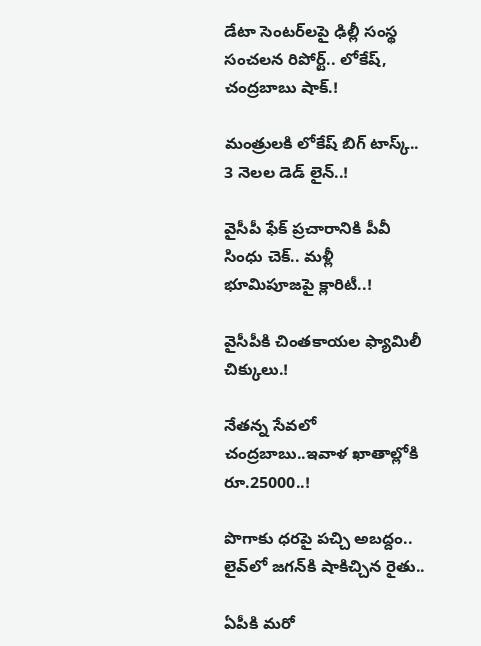డేటా సెంటర్‌లపై ఢిల్లీ సంస్థ సంచలన రిపోర్ట్.. లోకేష్‌, చంద్రబాబు షాక్‌.!

మంత్రులకి లోకేష్‌ బిగ్‌ టాస్క్‌.. 3 నెలల డెడ్‌ లైన్‌..!

వైసీపీ ఫేక్ ప్రచారానికి పీవీ సింధు చెక్.. మళ్లీ భూమిపూజపై క్లారిటీ..!

వైసీపీకి చింతకాయల ఫ్యామిలీ చిక్కులు.!

నేతన్న సేవలో చంద్రబాబు..ఇవాళ ఖాతాల్లోకి రూ.25000..!

పొగాకు ధరపై పచ్చి అబద్దం.. లైవ్‌లో జగన్‌కి షాకిచ్చిన రైతు..

ఏపీకి మరో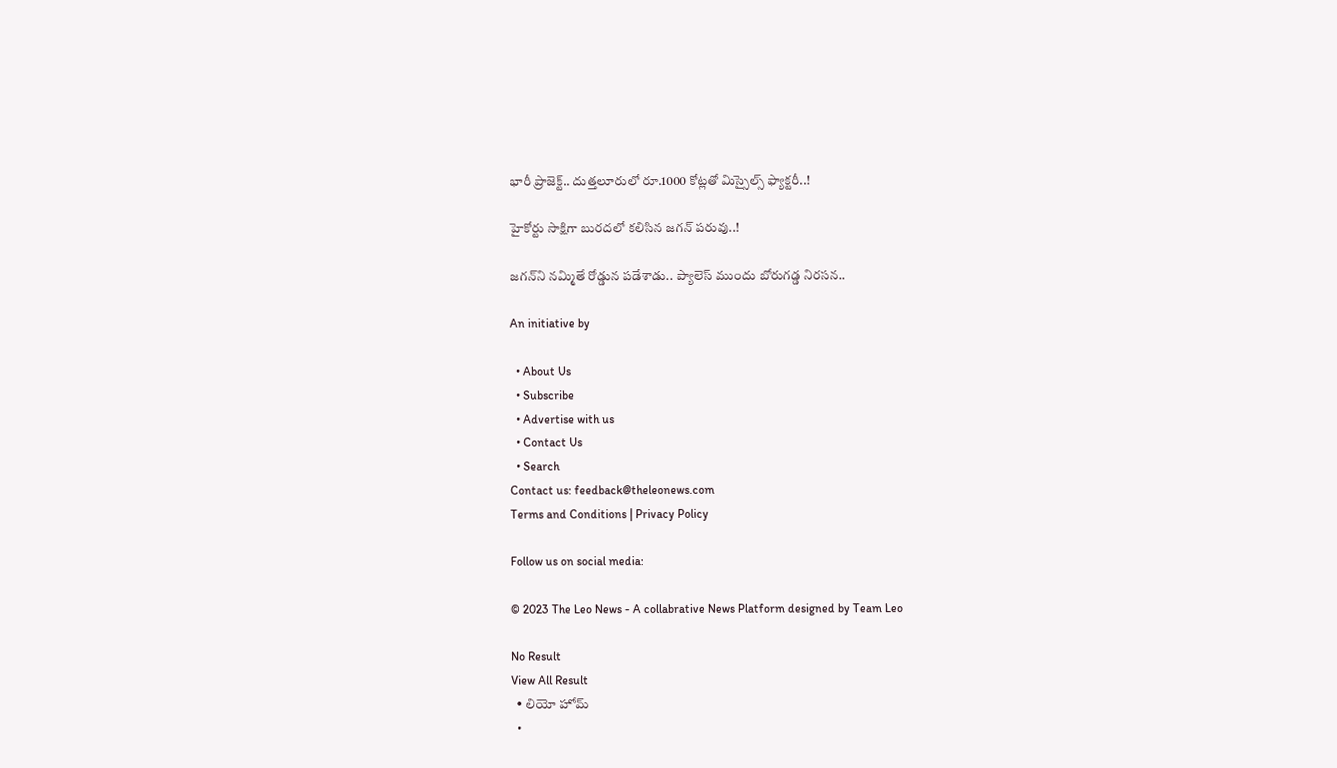భారీ ప్రాజెక్ట్.. దుత్తలూరులో రూ.1000 కోట్లతో మిస్సైల్స్ ఫ్యాక్టరీ..!

హైకోర్టు సాక్షిగా బురదలో కలిసిన జగన్ పరువు..!

జగన్‌ని నమ్మితే రోడ్డున పడేశాడు.. ప్యాలెస్‌ ముందు బోరుగడ్డ నిరసన..

An initiative by

  • About Us
  • Subscribe
  • Advertise with us
  • Contact Us
  • Search
Contact us: feedback@theleonews.com
Terms and Conditions | Privacy Policy

Follow us on social media:

© 2023 The Leo News - A collabrative News Platform designed by Team Leo

No Result
View All Result
  • లియో హోమ్
  •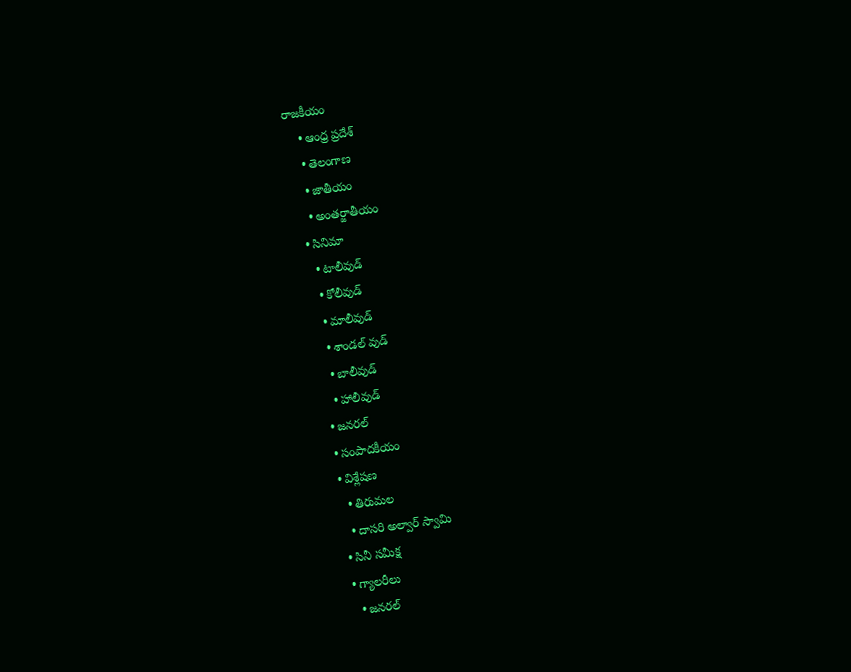రాజకీయం
    • ఆంధ్ర ప్రదేశ్
    • తెలంగాణ
    • జాతీయం
    • అంతర్జాతీయం
  • సినిమా
    • టాలీవుడ్
    • కోలీవుడ్
    • మాలీవుడ్
    • శాండల్ వుడ్
    • బాలీవుడ్
    • హాలీవుడ్
  • జనరల్
  • సంపాదకీయం
  • విశ్లేషణ
    • తిరుమల
    • దాసరి అల్వార్ స్వామి
  • సినీ సమీక్ష
  • గ్యాలరీలు
    • జనరల్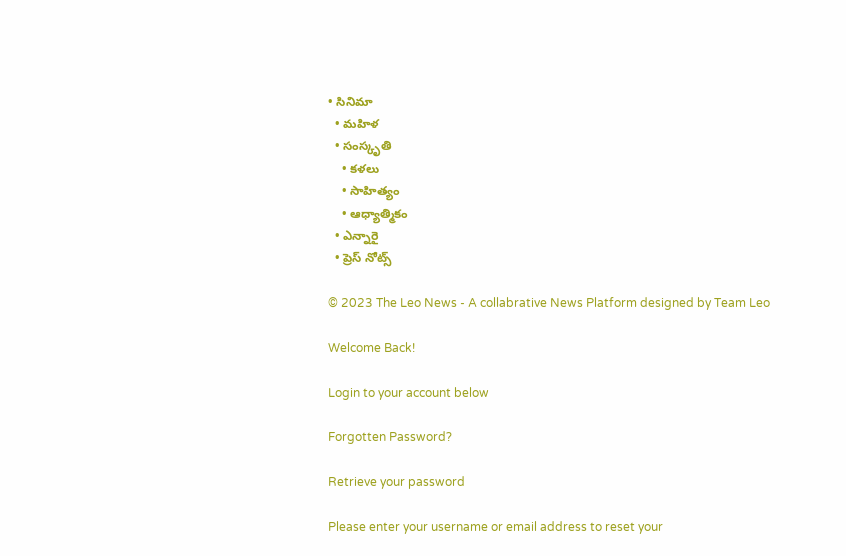• సినిమా
  • మహిళ
  • సంస్కృతి
    • కళలు
    • సాహిత్యం
    • ఆధ్యాత్మికం
  • ఎన్నారై
  • ప్రెస్ నోట్స్

© 2023 The Leo News - A collabrative News Platform designed by Team Leo

Welcome Back!

Login to your account below

Forgotten Password?

Retrieve your password

Please enter your username or email address to reset your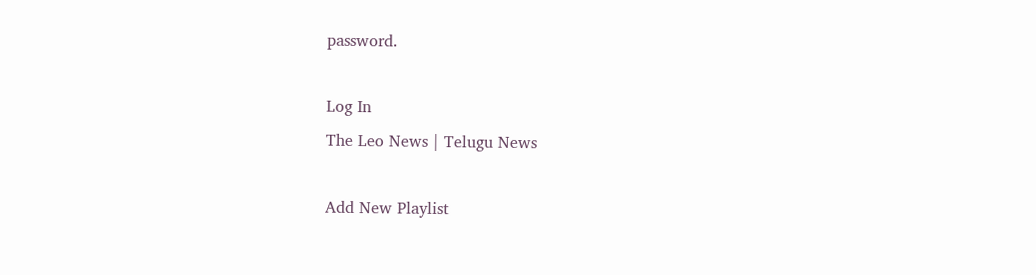password.

Log In
The Leo News | Telugu News

Add New Playlist